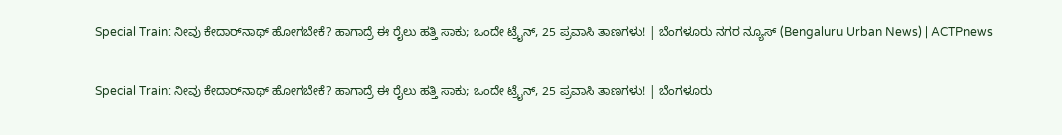Special Train: ನೀವು ಕೇದಾರ್‌ನಾಥ್‌ ಹೋಗಬೇಕೆ? ಹಾಗಾದ್ರೆ ಈ ರೈಲು ಹತ್ತಿ ಸಾಕು; ಒಂದೇ ಟ್ರೈನ್‌, 25 ಪ್ರವಾಸಿ ತಾಣಗಳು! | ಬೆಂಗಳೂರು ನಗರ ನ್ಯೂಸ್ (Bengaluru Urban News) | ACTPnews

Special Train: ನೀವು ಕೇದಾರ್‌ನಾಥ್‌ ಹೋಗಬೇಕೆ? ಹಾಗಾದ್ರೆ ಈ ರೈಲು ಹತ್ತಿ ಸಾಕು; ಒಂದೇ ಟ್ರೈನ್‌, 25 ಪ್ರವಾಸಿ ತಾಣಗಳು! | ಬೆಂಗಳೂರು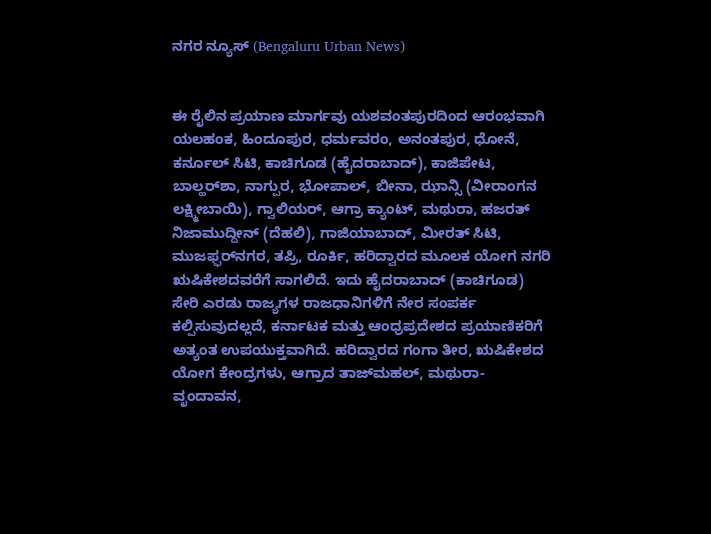ನಗರ ನ್ಯೂಸ್ (Bengaluru Urban News)


ಈ ರೈಲಿನ ಪ್ರಯಾಣ ಮಾರ್ಗವು ಯಶವಂತಪುರದಿಂದ ಆರಂಭವಾಗಿ ಯಲಹಂಕ, ಹಿಂದೂಪುರ, ಧರ್ಮವರಂ, ಅನಂತಪುರ, ಧೋನೆ, ಕರ್ನೂಲ್ ಸಿಟಿ, ಕಾಚಿಗೂಡ (ಹೈದರಾಬಾದ್), ಕಾಜಿಪೇಟ, ಬಾಲ್ಹರ್‌ಶಾ, ನಾಗ್ಪುರ, ಭೋಪಾಲ್, ಬೀನಾ, ಝಾನ್ಸಿ (ವೀರಾಂಗನ ಲಕ್ಷ್ಮೀಬಾಯಿ), ಗ್ವಾಲಿಯರ್, ಆಗ್ರಾ ಕ್ಯಾಂಟ್, ಮಥುರಾ, ಹಜರತ್ ನಿಜಾಮುದ್ದೀನ್ (ದೆಹಲಿ), ಗಾಜಿಯಾಬಾದ್, ಮೀರತ್ ಸಿಟಿ, ಮುಜಫ್ಫರ್‌ನಗರ, ತಪ್ರಿ, ರೂರ್ಕಿ, ಹರಿದ್ವಾರದ ಮೂಲಕ ಯೋಗ ನಗರಿ ಋಷಿಕೇಶದವರೆಗೆ ಸಾಗಲಿದೆ. ಇದು ಹೈದರಾಬಾದ್ (ಕಾಚಿಗೂಡ) ಸೇರಿ ಎರಡು ರಾಜ್ಯಗಳ ರಾಜಧಾನಿಗಳಿಗೆ ನೇರ ಸಂಪರ್ಕ ಕಲ್ಪಿಸುವುದಲ್ಲದೆ, ಕರ್ನಾಟಕ ಮತ್ತು ಆಂಧ್ರಪ್ರದೇಶದ ಪ್ರಯಾಣಿಕರಿಗೆ ಅತ್ಯಂತ ಉಪಯುಕ್ತವಾಗಿದೆ. ಹರಿದ್ವಾರದ ಗಂಗಾ ತೀರ, ಋಷಿಕೇಶದ ಯೋಗ ಕೇಂದ್ರಗಳು, ಆಗ್ರಾದ ತಾಜ್‌ಮಹಲ್, ಮಥುರಾ-ವೃಂದಾವನ,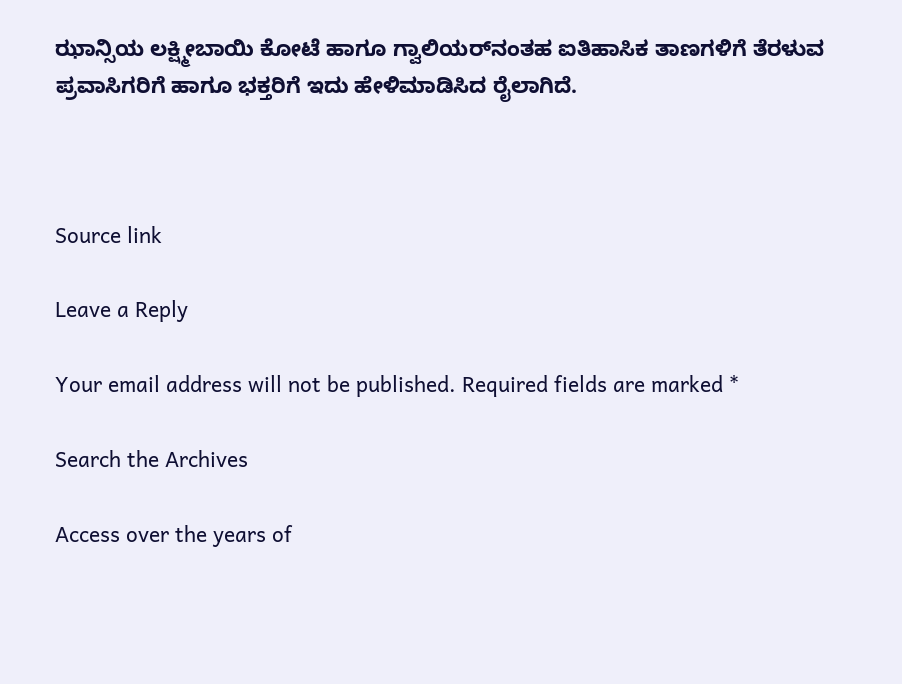ಝಾನ್ಸಿಯ ಲಕ್ಷ್ಮೀಬಾಯಿ ಕೋಟೆ ಹಾಗೂ ಗ್ವಾಲಿಯರ್‌ನಂತಹ ಐತಿಹಾಸಿಕ ತಾಣಗಳಿಗೆ ತೆರಳುವ ಪ್ರವಾಸಿಗರಿಗೆ ಹಾಗೂ ಭಕ್ತರಿಗೆ ಇದು ಹೇಳಿಮಾಡಿಸಿದ ರೈಲಾಗಿದೆ.



Source link

Leave a Reply

Your email address will not be published. Required fields are marked *

Search the Archives

Access over the years of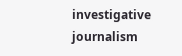investigative journalism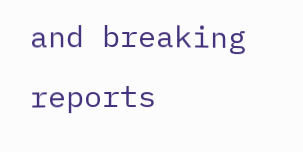and breaking reports